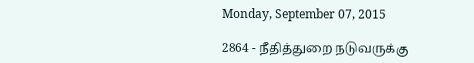Monday, September 07, 2015

2864 - நீதித்துறை நடுவருக்கு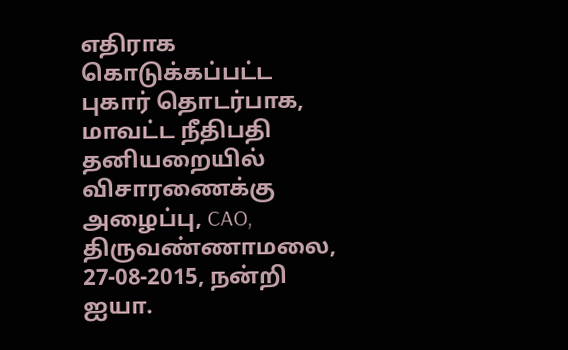எதிராக கொடுக்கப்பட்ட புகார் தொடர்பாக, மாவட்ட நீதிபதி தனியறையில் விசாரணைக்கு அழைப்பு, CAO, திருவண்ணாமலை, 27-08-2015, நன்றி ஐயா.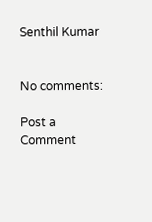Senthil Kumar


No comments:

Post a Comment